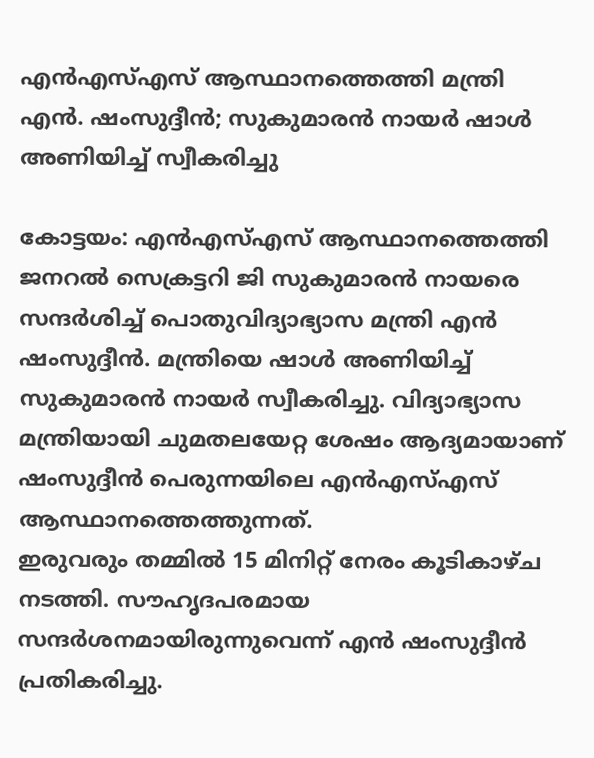എൻഎസ്എസ് ആസ്ഥാനത്തെത്തി മന്ത്രി എൻ. ഷംസുദ്ദീൻ; സുകുമാരൻ നായർ ഷാൾ അണിയിച്ച് സ്വീകരിച്ചു

കോട്ടയം: എൻഎസ്എസ് ആസ്ഥാനത്തെത്തി ജനറൽ സെക്രട്ടറി ജി സുകുമാരൻ നായരെ സന്ദർശിച്ച് പൊതുവിദ്യാഭ്യാസ മന്ത്രി എൻ ഷംസുദ്ദീൻ. മന്ത്രിയെ ഷാൾ അണിയിച്ച് സുകുമാരൻ നായർ സ്വീകരിച്ചു. വിദ്യാഭ്യാസ മന്ത്രിയായി ചുമതലയേറ്റ ശേഷം ആദ്യമായാണ് ഷംസുദ്ദീൻ പെരുന്നയിലെ എൻഎസ്എസ് ആസ്ഥാനത്തെത്തുന്നത്.
ഇരുവരും തമ്മിൽ 15 മിനിറ്റ് നേരം കൂടികാഴ്ച നടത്തി. സൗഹൃദപരമായ സന്ദർശനമായിരുന്നുവെന്ന് എൻ ഷംസുദ്ദീൻ പ്രതികരിച്ചു.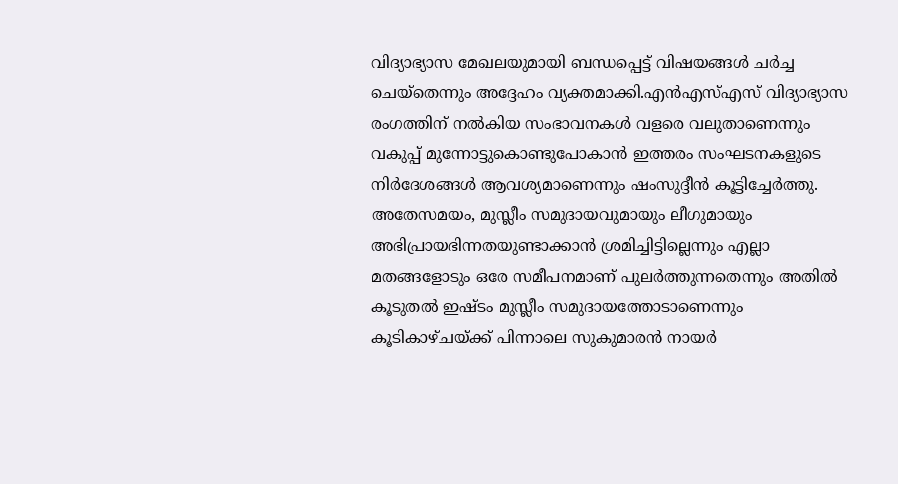വിദ്യാഭ്യാസ മേഖലയുമായി ബന്ധപ്പെട്ട് വിഷയങ്ങൾ ചർച്ച ചെയ്തെന്നും അദ്ദേഹം വ്യക്തമാക്കി.എൻഎസ്എസ് വിദ്യാഭ്യാസ രംഗത്തിന് നൽകിയ സംഭാവനകൾ വളരെ വലുതാണെന്നും വകുപ്പ് മുന്നോട്ടുകൊണ്ടുപോകാൻ ഇത്തരം സംഘടനകളുടെ നിർദേശങ്ങൾ ആവശ്യമാണെന്നും ഷംസുദ്ദീൻ കൂട്ടിച്ചേർത്തു.
അതേസമയം, മുസ്ലീം സമുദായവുമായും ലീഗുമായും അഭിപ്രായഭിന്നതയുണ്ടാക്കാൻ ശ്രമിച്ചിട്ടില്ലെന്നും എല്ലാ മതങ്ങളോടും ഒരേ സമീപനമാണ് പുലർത്തുന്നതെന്നും അതിൽ കൂടുതൽ ഇഷ്ടം മുസ്ലീം സമുദായത്തോടാണെന്നും കൂടികാഴ്ചയ്ക്ക് പിന്നാലെ സുകുമാരൻ നായർ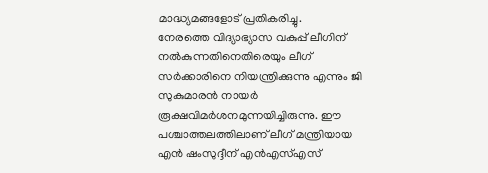മാദ്ധ്യമങ്ങളോട് പ്രതികരിച്ചു.
നേരത്തെ വിദ്യാഭ്യാസ വകുപ്പ് ലീഗിന് നൽകുന്നതിനെതിരെയും ലീഗ് സർക്കാരിനെ നിയന്ത്രിക്കുന്നു എന്നും ജി സുകുമാരൻ നായർ രൂക്ഷവിമർശനമുന്നയിച്ചിരുന്നു. ഈ പശ്ചാത്തലത്തിലാണ് ലീഗ് മന്ത്രിയായ എൻ ഷംസുദ്ദീന് എൻഎസ്എസ്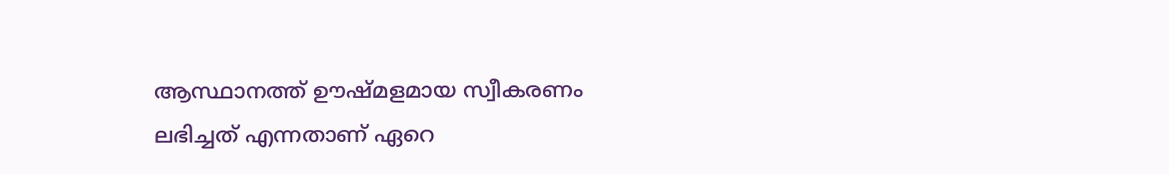ആസ്ഥാനത്ത് ഊഷ്മളമായ സ്വീകരണം ലഭിച്ചത് എന്നതാണ് ഏറെ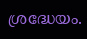ശ്രദ്ധേയം.